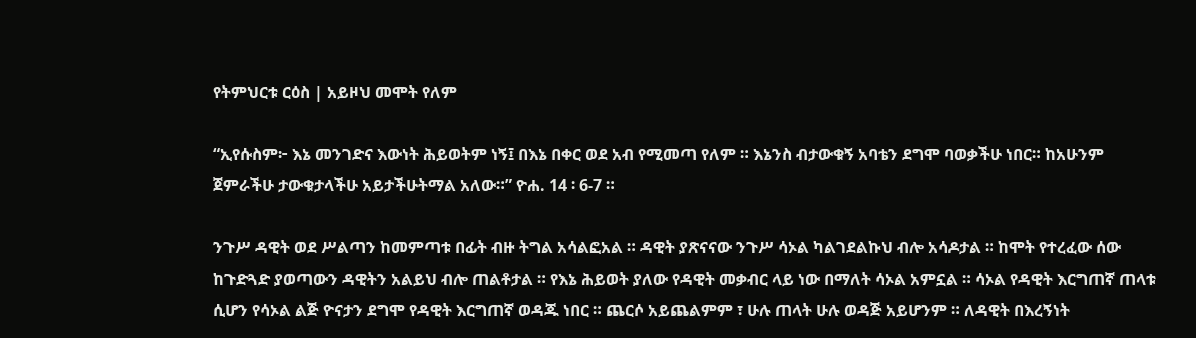የትምህርቱ ርዕስ | አይዞህ መሞት የለም

“ኢየሱስም፦ እኔ መንገድና እውነት ሕይወትም ነኝ፤ በእኔ በቀር ወደ አብ የሚመጣ የለም ። እኔንስ ብታውቁኝ አባቴን ደግሞ ባወቃችሁ ነበር። ከአሁንም ጀምራችሁ ታውቁታላችሁ አይታችሁትማል አለው።” ዮሐ. 14 ፡ 6-7 ።

ንጉሥ ዳዊት ወደ ሥልጣን ከመምጣቱ በፊት ብዙ ትግል አሳልፎአል ። ዳዊት ያጽናናው ንጉሥ ሳኦል ካልገደልኩህ ብሎ አሳዶታል ። ከሞት የተረፈው ሰው ከጉድጓድ ያወጣውን ዳዊትን አልይህ ብሎ ጠልቶታል ። የእኔ ሕይወት ያለው የዳዊት መቃብር ላይ ነው በማለት ሳኦል አምኗል ። ሳኦል የዳዊት እርግጠኛ ጠላቱ ሲሆን የሳኦል ልጅ ዮናታን ደግሞ የዳዊት እርግጠኛ ወዳጁ ነበር ። ጨርሶ አይጨልምም ፣ ሁሉ ጠላት ሁሉ ወዳጅ አይሆንም ። ለዳዊት በእረኝነት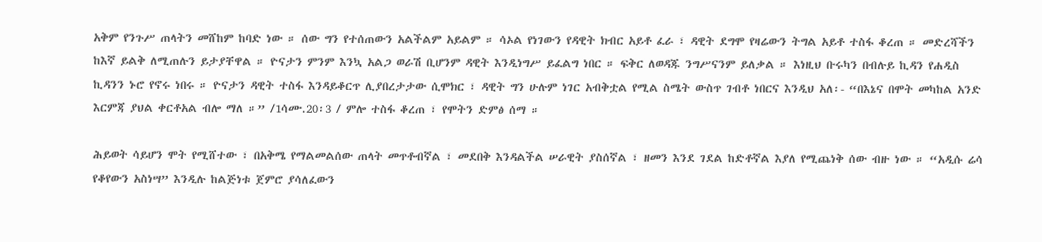አቅም የንጉሥ ጠላትን መሸከም ከባድ ነው ። ሰው ግን የተሰጠውን አልችልም አይልም ። ሳኦል የነገውን የዳዊት ክብር አይቶ ፈራ ፣ ዳዊት ደግሞ የዛሬውን ትግል አይቶ ተስፋ ቆረጠ ። መድረሻችን ከእኛ ይልቅ ለሚጠሉን ይታያቸዋል ። ዮናታን ምንም እንኳ አልጋ ወራሽ ቢሆንም ዳዊት እንዲነግሥ ይፈልግ ነበር ። ፍቅር ለወዳጁ ንግሥናንም ይለቃል ። እነዚህ ቡሩካን በብሉይ ኪዳን የሐዲስ ኪዳንን ኑሮ የኖሩ ነበሩ ። ዮናታን ዳዊት ተስፋ እንዳይቆርጥ ሊያበረታታው ሲሞክር ፣ ዳዊት ግን ሁሉም ነገር አብቅቷል የሚል ስሜት ውስጥ ገብቶ ነበርና እንዲህ አለ፡- “በእኔና በሞት መካከል አንድ እርምጃ ያህል ቀርቶአል ብሎ ማለ ።” /1ሳሙ.20፡3 / ምሎ ተስፋ ቆረጠ ፣ የሞትን ድምፅ ሰማ ።

ሕይወት ሳይሆን ሞት የሚሸተው ፣ በአቅሜ የማልመልሰው ጠላት መጥቶብኛል ፣ መደበቅ እንዳልችል ሠራዊት ያስሰኛል ፣ ዘመን እንደ ገደል ከድቶኛል እያለ የሚጨነቅ ሰው ብዙ ነው ። “አዲሱ ሬሳ የቆየውን አስነሣ” እንዲሉ ከልጅነቱ ጀምሮ ያሳለፈውን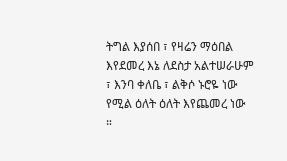ትግል እያሰበ ፣ የዛሬን ማዕበል እየደመረ እኔ ለደስታ አልተሠራሁም ፣ እንባ ቀለቤ ፣ ልቅሶ ኑሮዬ ነው የሚል ዕለት ዕለት እየጨመረ ነው ።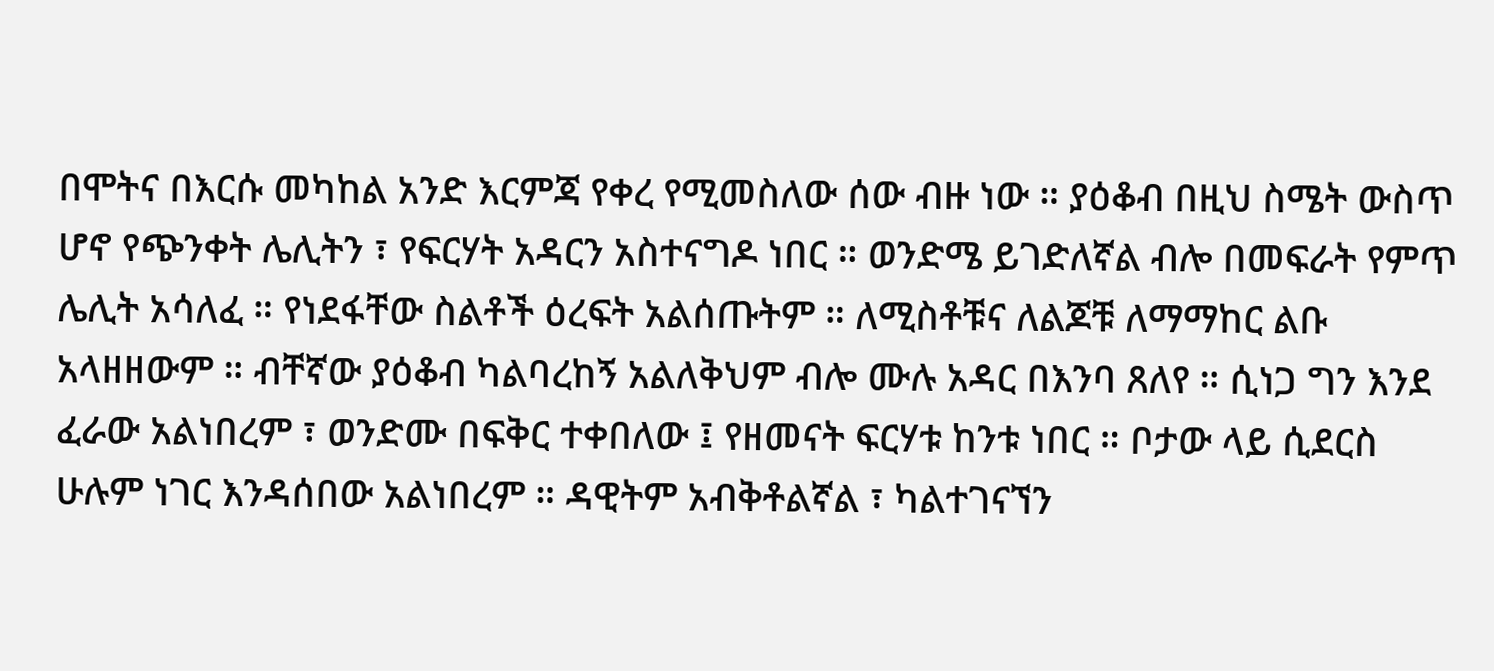በሞትና በእርሱ መካከል አንድ እርምጃ የቀረ የሚመስለው ሰው ብዙ ነው ። ያዕቆብ በዚህ ስሜት ውስጥ ሆኖ የጭንቀት ሌሊትን ፣ የፍርሃት አዳርን አስተናግዶ ነበር ። ወንድሜ ይገድለኛል ብሎ በመፍራት የምጥ ሌሊት አሳለፈ ። የነደፋቸው ስልቶች ዕረፍት አልሰጡትም ። ለሚስቶቹና ለልጆቹ ለማማከር ልቡ አላዘዘውም ። ብቸኛው ያዕቆብ ካልባረከኝ አልለቅህም ብሎ ሙሉ አዳር በእንባ ጸለየ ። ሲነጋ ግን እንደ ፈራው አልነበረም ፣ ወንድሙ በፍቅር ተቀበለው ፤ የዘመናት ፍርሃቱ ከንቱ ነበር ። ቦታው ላይ ሲደርስ ሁሉም ነገር እንዳሰበው አልነበረም ። ዳዊትም አብቅቶልኛል ፣ ካልተገናኘን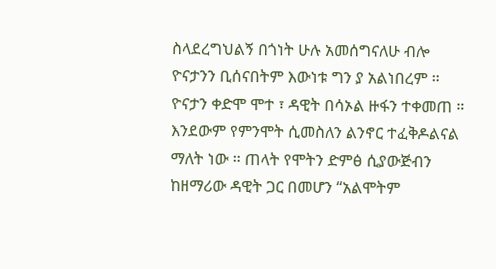ስላደረግህልኝ በጎነት ሁሉ አመሰግናለሁ ብሎ ዮናታንን ቢሰናበትም እውነቱ ግን ያ አልነበረም ። ዮናታን ቀድሞ ሞተ ፣ ዳዊት በሳኦል ዙፋን ተቀመጠ ። እንደውም የምንሞት ሲመስለን ልንኖር ተፈቅዶልናል ማለት ነው ። ጠላት የሞትን ድምፅ ሲያውጅብን ከዘማሪው ዳዊት ጋር በመሆን “አልሞትም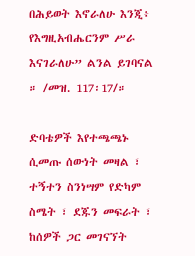በሕይወት እኖራለሁ እንጂ፥ የእግዚአብሔርንም ሥራ እናገራለሁ” ልንል ይገባናል ። /መዝ. 117፡17/።

ድባቴዎች እየተጫጫኑ ሲመጡ ሰውነት መዛል ፣ ተኝተን ስንነሣም የድካም ስሜት ፣ ደጁን መፍራት ፣ ከሰዎች ጋር መገናኘት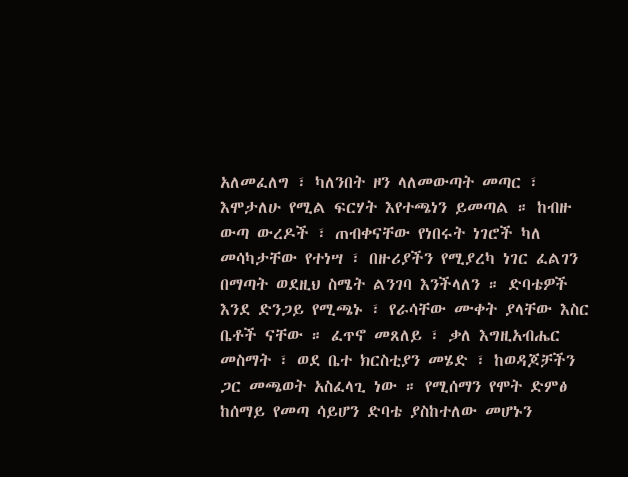አለመፈለግ ፣ ካለንበት ዞን ላለመውጣት መጣር ፣ እሞታለሁ የሚል ፍርሃት እየተጫነን ይመጣል ። ከብዙ ውጣ ውረዶች ፣ ጠብቀናቸው የነበሩት ነገሮች ካለ መሳካታቸው የተነሣ ፣ በዙሪያችን የሚያረካ ነገር ፈልገን በማጣት ወደዚህ ስሜት ልንገባ እንችላለን ። ድባቴዎች እንደ ድንጋይ የሚጫኑ ፣ የራሳቸው ሙቀት ያላቸው እስር ቤቶች ናቸው ። ፈጥኖ መጸለይ ፣ ቃለ እግዚአብሔር መስማት ፣ ወደ ቤተ ክርስቲያን መሄድ ፣ ከወዳጆቻችን ጋር መጫወት አስፈላጊ ነው ። የሚሰማን የሞት ድምፅ ከሰማይ የመጣ ሳይሆን ድባቴ ያስከተለው መሆኑን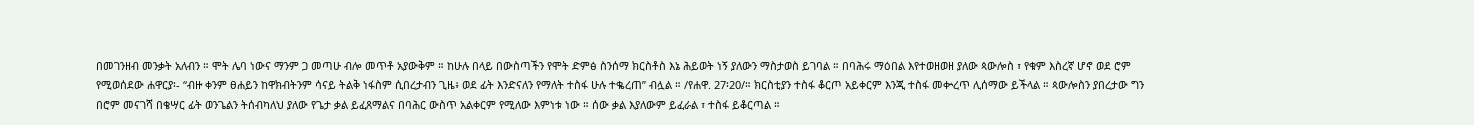በመገንዘብ መንቃት አለብን ። ሞት ሌባ ነውና ማንም ጋ መጣሁ ብሎ መጥቶ አያውቅም ። ከሁሉ በላይ በውስጣችን የሞት ድምፅ ስንሰማ ክርስቶስ እኔ ሕይወት ነኝ ያለውን ማስታወስ ይገባል ። በባሕሩ ማዕበል እየተወዘወዘ ያለው ጳውሎስ ፣ የቁም እስረኛ ሆኖ ወደ ሮም የሚወሰደው ሐዋርያ፡- “ብዙ ቀንም ፀሐይን ከዋክብትንም ሳናይ ትልቅ ነፋስም ሲበረታብን ጊዜ፥ ወደ ፊት እንድናለን የማለት ተስፋ ሁሉ ተቈረጠ” ብሏል ። /የሐዋ. 27፡20/። ክርስቲያን ተስፋ ቆርጦ አይቀርም እንጂ ተስፋ መቍረጥ ሊሰማው ይችላል ። ጳውሎስን ያበረታው ግን በሮም መናገሻ በቄሣር ፊት ወንጌልን ትሰብካለህ ያለው የጌታ ቃል ይፈጸማልና በባሕር ውስጥ አልቀርም የሚለው እምነቱ ነው ። ሰው ቃል እያለውም ይፈራል ፣ ተስፋ ይቆርጣል ።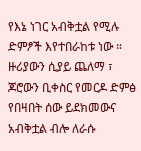የእኔ ነገር አብቅቷል የሚሉ ድምፆች እየተበራከቱ ነው ። ዙሪያውን ሲያይ ጨለማ ፣ ጆሮውን ቢቀስር የመርዶ ድምፅ የበዛበት ሰው ይደክመውና አብቅቷል ብሎ ለራሱ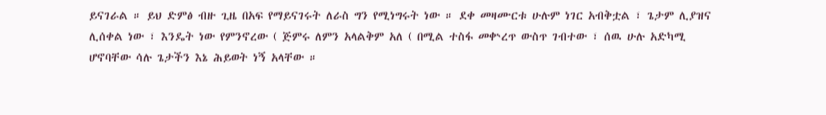ይናገራል ። ይህ ድምፅ ብዙ ጊዜ በአፍ የማይናገሩት ለራስ ግን የሚነግሩት ነው ። ደቀ መዛሙርቱ ሁሉም ነገር አብቅቷል ፣ ጌታም ሊያዝና ሊሰቀል ነው ፣ እንዴት ነው የምንኖረው ( ጅምሩ ለምን አላልቅም አለ ( በሚል ተስፋ መቍረጥ ውስጥ ገብተው ፣ ሰዉ ሁሉ አድካሚ ሆኖባቸው ሳሉ ጌታችን እኔ ሕይወት ነኝ አላቸው ።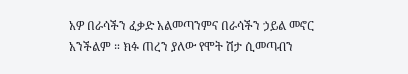አዎ በራሳችን ፈቃድ አልመጣንምና በራሳችን ኃይል መኖር አንችልም ። ክፉ ጠረን ያለው የሞት ሽታ ሲመጣብን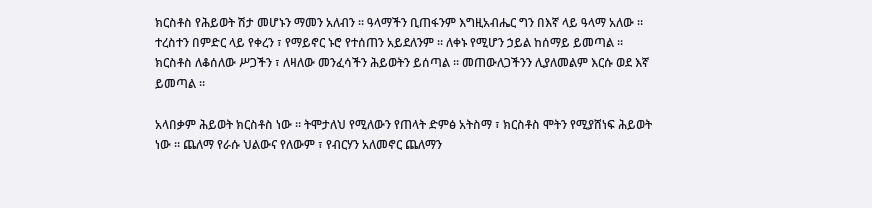ክርስቶስ የሕይወት ሽታ መሆኑን ማመን አለብን ። ዓላማችን ቢጠፋንም እግዚአብሔር ግን በእኛ ላይ ዓላማ አለው ። ተረስተን በምድር ላይ የቀረን ፣ የማይኖር ኑሮ የተሰጠን አይደለንም ። ለቀኑ የሚሆን ኃይል ከሰማይ ይመጣል ። ክርስቶስ ለቆሰለው ሥጋችን ፣ ለዛለው መንፈሳችን ሕይወትን ይሰጣል ። መጠውለጋችንን ሊያለመልም እርሱ ወደ እኛ ይመጣል ።

አላበቃም ሕይወት ክርስቶስ ነው ። ትሞታለህ የሚለውን የጠላት ድምፅ አትስማ ፣ ክርስቶስ ሞትን የሚያሸነፍ ሕይወት ነው ። ጨለማ የራሱ ህልውና የለውም ፣ የብርሃን አለመኖር ጨለማን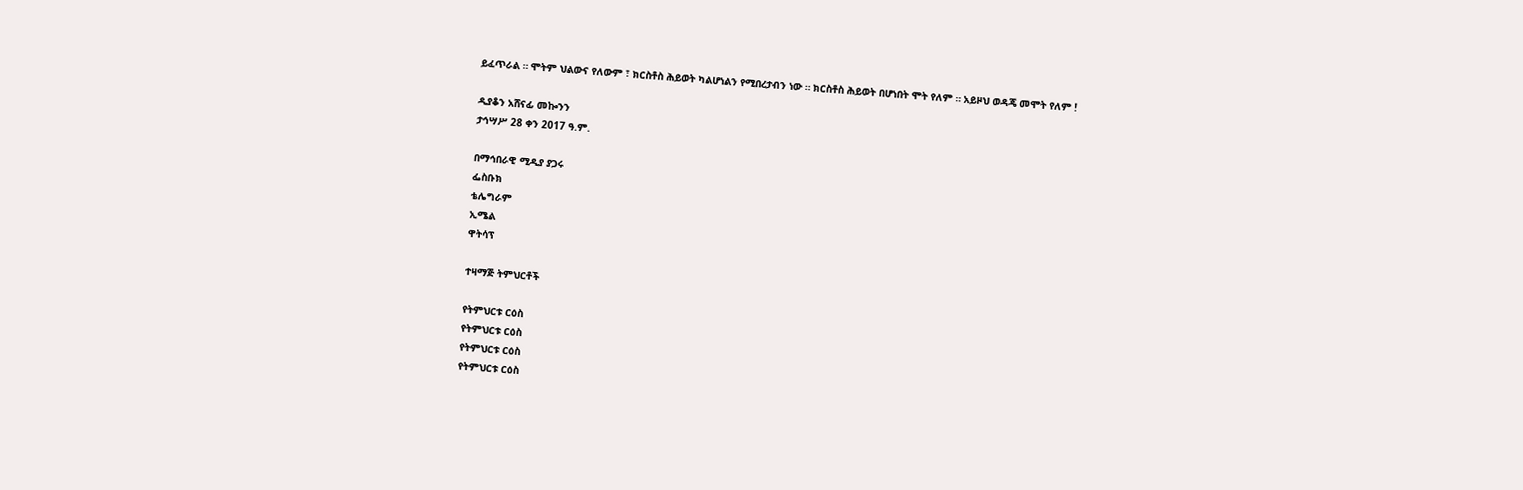ይፈጥራል ። ሞትም ህልውና የለውም ፣ ክርስቶስ ሕይወት ካልሆነልን የሚበረታብን ነው ። ክርስቶስ ሕይወት በሆነበት ሞት የለም ። አይዞህ ወዳጄ መሞት የለም !

ዲያቆን አሸናፊ መኰንን
ታኅሣሥ 28 ቀን 2017 ዓ.ም.

በማኅበራዊ ሚዲያ ያጋሩ
ፌስቡክ
ቴሌግራም
ኢሜል
ዋትሳፕ

ተዛማጅ ትምህርቶች

የትምህርቱ ርዕስ
የትምህርቱ ርዕስ
የትምህርቱ ርዕስ
የትምህርቱ ርዕስ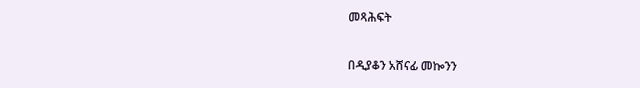መጻሕፍት

በዲያቆን አሸናፊ መኰንን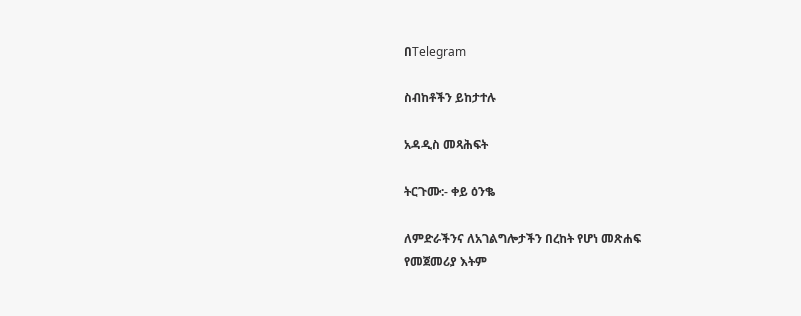በTelegram

ስብከቶችን ይከታተሉ

አዳዲስ መጻሕፍት

ትርጉሙ:- ቀይ ዕንቈ

ለምድራችንና ለአገልግሎታችን በረከት የሆነ መጽሐፍ
የመጀመሪያ እትም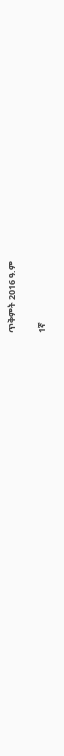ጥቅምት 2016 ዓ.ም

1ኛ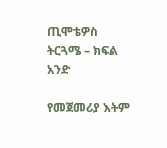ጢሞቴዎስ ትርጓሜ – ክፍል አንድ

የመጀመሪያ እትም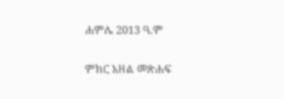ሐምሌ 2013 ዓ.ም

ምክር አዘል መጽሐፍ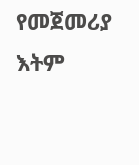የመጀመሪያ እትም